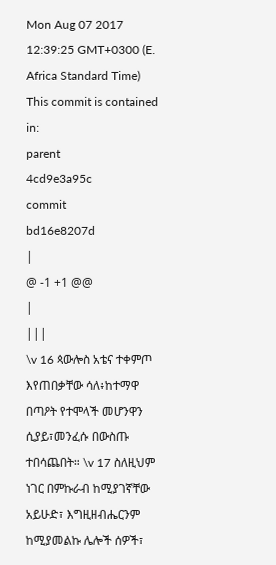Mon Aug 07 2017 12:39:25 GMT+0300 (E. Africa Standard Time)
This commit is contained in:
parent
4cd9e3a95c
commit
bd16e8207d
|
@ -1 +1 @@
|
|||
\v 16 ጳውሎስ አቴና ተቀምጦ እየጠበቃቸው ሳለ፥ከተማዋ በጣዖት የተሞላች መሆንዋን ሲያይ፣መንፈሱ በውስጡ ተበሳጨበት። \v 17 ስለዚህም ነገር በምኩራብ ከሚያገኛቸው አይሁድ፣ እግዚዘብሔርንም ከሚያመልኩ ሌሎች ሰዎች፣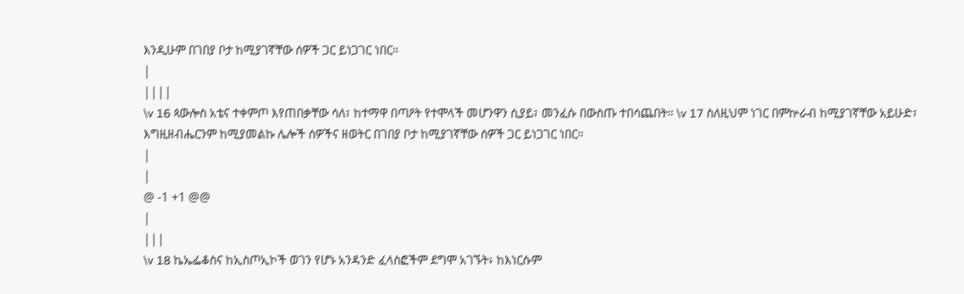እንዲሁም በገበያ ቦታ ከሚያገኛቸው ሰዎች ጋር ይነጋገር ነበር።
|
||||
\v 16 ጳውሎስ አቴና ተቀምጦ እየጠበቃቸው ሳለ፣ ከተማዋ በጣዖት የተሞላች መሆንዋን ሲያይ፣ መንፈሱ በውስጡ ተበሳጨበት። \v 17 ስለዚህም ነገር በምኵራብ ከሚያገኛቸው አይሁድ፣ እግዚዘብሔርንም ከሚያመልኩ ሌሎች ሰዎችና ዘወትር በገበያ ቦታ ከሚያገኛቸው ሰዎች ጋር ይነጋገር ነበር።
|
|
@ -1 +1 @@
|
|||
\v 18 ኬኤፌቆስና ከኢስጦኢኮች ወገን የሆኑ አንዳንድ ፈላስፎችም ደግሞ አገኙት፥ ከእነርሱም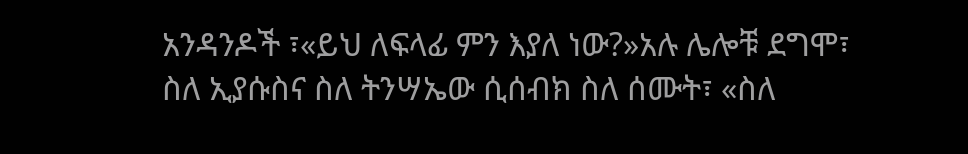አንዳንዶች ፣«ይህ ለፍላፊ ምን እያለ ነው?»አሉ ሌሎቹ ደግሞ፣ ስለ ኢያሱስና ስለ ትንሣኤው ሲሰብክ ስለ ሰሙት፣ «ስለ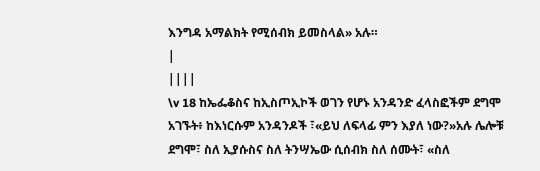እንግዳ አማልክት የሚሰብክ ይመስላል» አሉ።
|
||||
\v 18 ከኤፌቆስና ከኢስጦኢኮች ወገን የሆኑ አንዳንድ ፈላስፎችም ደግሞ አገኙት፥ ከእነርሱም አንዳንዶች ፣«ይህ ለፍላፊ ምን እያለ ነው?»አሉ ሌሎቹ ደግሞ፣ ስለ ኢያሱስና ስለ ትንሣኤው ሲሰብክ ስለ ሰሙት፣ «ስለ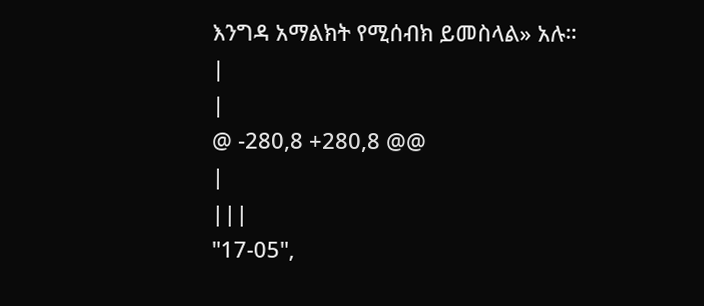እንግዳ አማልክት የሚሰብክ ይመስላል» አሉ።
|
|
@ -280,8 +280,8 @@
|
|||
"17-05",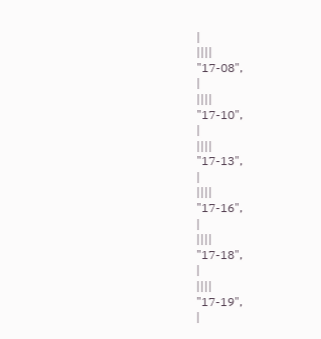|
||||
"17-08",
|
||||
"17-10",
|
||||
"17-13",
|
||||
"17-16",
|
||||
"17-18",
|
||||
"17-19",
|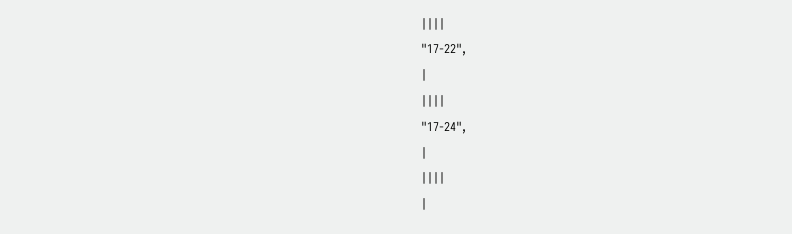||||
"17-22",
|
||||
"17-24",
|
||||
|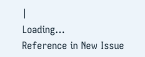|
Loading…
Reference in New Issue